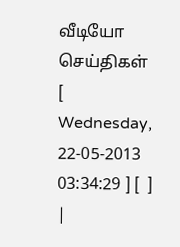வீடியோ செய்திகள்
[ Wednesday, 22-05-2013 03:34:29 ] [  ]
|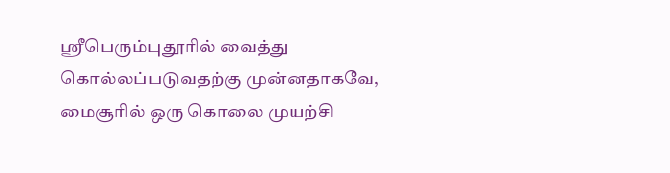ஸ்ரீபெரும்புதூரில் வைத்து கொல்லப்படுவதற்கு முன்னதாகவே, மைசூரில் ஒரு கொலை முயற்சி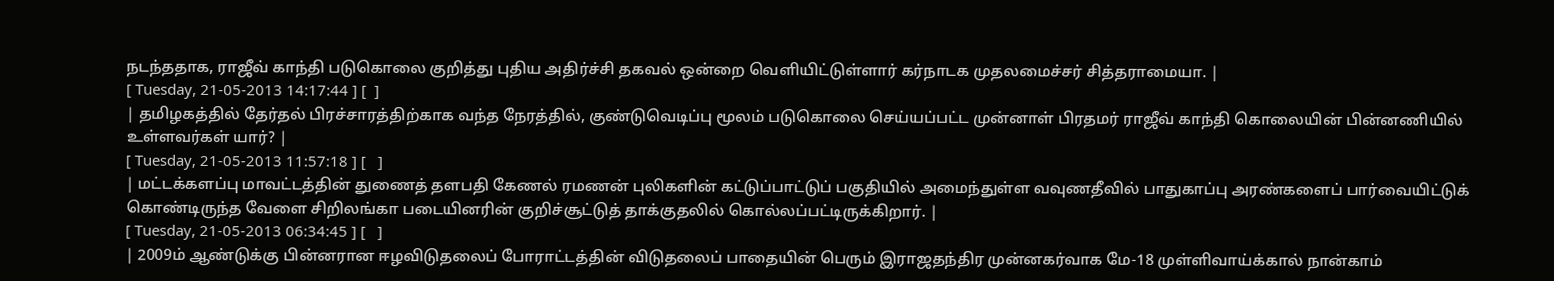நடந்ததாக, ராஜீவ் காந்தி படுகொலை குறித்து புதிய அதிர்ச்சி தகவல் ஒன்றை வெளியிட்டுள்ளார் கர்நாடக முதலமைச்சர் சித்தராமையா. |
[ Tuesday, 21-05-2013 14:17:44 ] [  ]
| தமிழகத்தில் தேர்தல் பிரச்சாரத்திற்காக வந்த நேரத்தில், குண்டுவெடிப்பு மூலம் படுகொலை செய்யப்பட்ட முன்னாள் பிரதமர் ராஜீவ் காந்தி கொலையின் பின்னணியில் உள்ளவர்கள் யார்? |
[ Tuesday, 21-05-2013 11:57:18 ] [   ]
| மட்டக்களப்பு மாவட்டத்தின் துணைத் தளபதி கேணல் ரமணன் புலிகளின் கட்டுப்பாட்டுப் பகுதியில் அமைந்துள்ள வவுணதீவில் பாதுகாப்பு அரண்களைப் பார்வையிட்டுக் கொண்டிருந்த வேளை சிறிலங்கா படையினரின் குறிச்சூட்டுத் தாக்குதலில் கொல்லப்பட்டிருக்கிறார். |
[ Tuesday, 21-05-2013 06:34:45 ] [   ]
| 2009ம் ஆண்டுக்கு பின்னரான ஈழவிடுதலைப் போராட்டத்தின் விடுதலைப் பாதையின் பெரும் இராஜதந்திர முன்னகர்வாக மே-18 முள்ளிவாய்க்கால் நான்காம்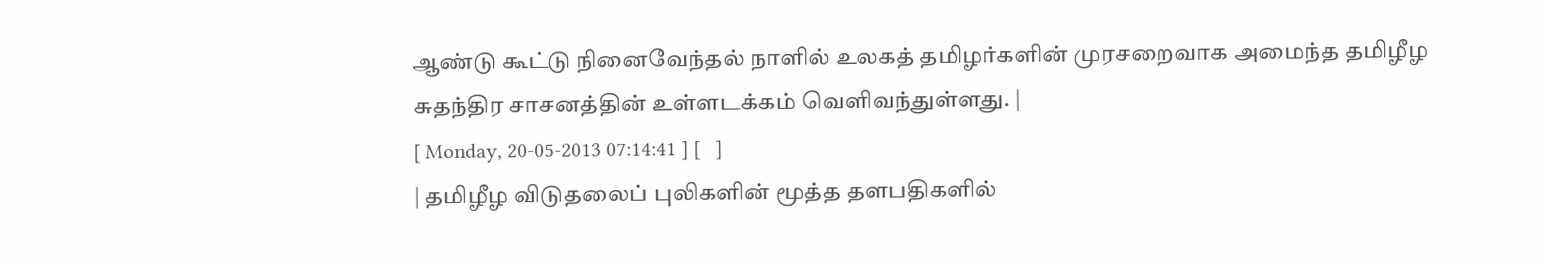ஆண்டு கூட்டு நினைவேந்தல் நாளில் உலகத் தமிழர்களின் முரசறைவாக அமைந்த தமிழீழ சுதந்திர சாசனத்தின் உள்ளடக்கம் வெளிவந்துள்ளது. |
[ Monday, 20-05-2013 07:14:41 ] [   ]
| தமிழீழ விடுதலைப் புலிகளின் மூத்த தளபதிகளில்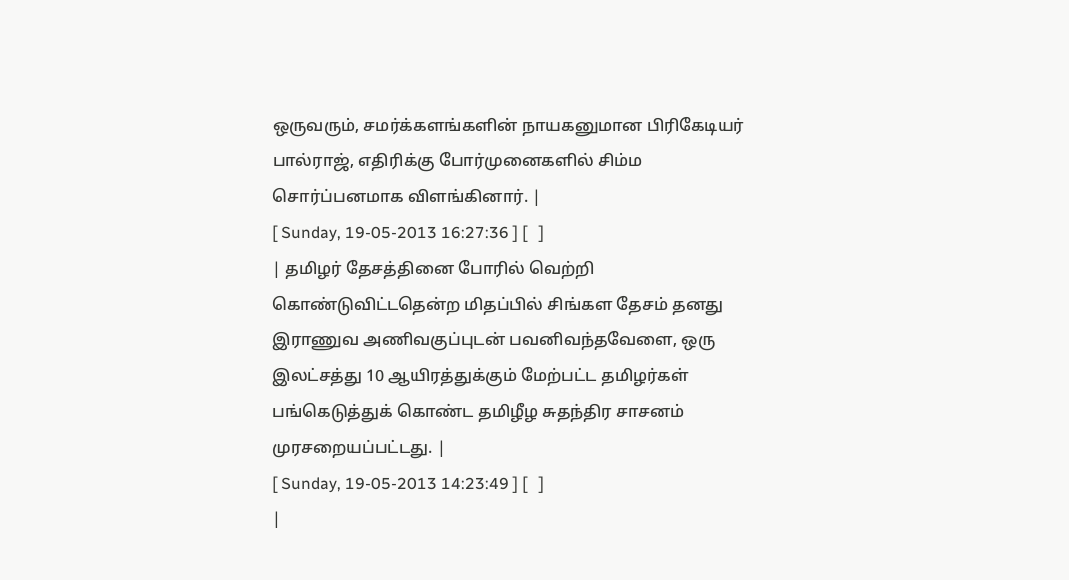ஒருவரும், சமர்க்களங்களின் நாயகனுமான பிரிகேடியர் பால்ராஜ், எதிரிக்கு போர்முனைகளில் சிம்ம சொர்ப்பனமாக விளங்கினார். |
[ Sunday, 19-05-2013 16:27:36 ] [   ]
| தமிழர் தேசத்தினை போரில் வெற்றி கொண்டுவிட்டதென்ற மிதப்பில் சிங்கள தேசம் தனது இராணுவ அணிவகுப்புடன் பவனிவந்தவேளை, ஒரு இலட்சத்து 10 ஆயிரத்துக்கும் மேற்பட்ட தமிழர்கள் பங்கெடுத்துக் கொண்ட தமிழீழ சுதந்திர சாசனம் முரசறையப்பட்டது. |
[ Sunday, 19-05-2013 14:23:49 ] [   ]
|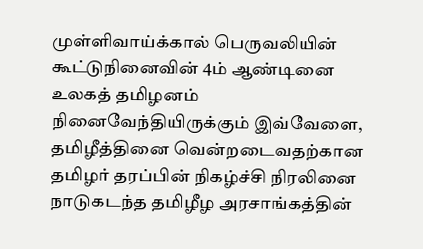முள்ளிவாய்க்கால் பெருவலியின் கூட்டுநினைவின் 4ம் ஆண்டினை உலகத் தமிழனம் நினைவேந்தியிருக்கும் இவ்வேளை, தமிழீத்தினை வென்றடைவதற்கான தமிழர் தரப்பின் நிகழ்ச்சி நிரலினை நாடுகடந்த தமிழீழ அரசாங்கத்தின்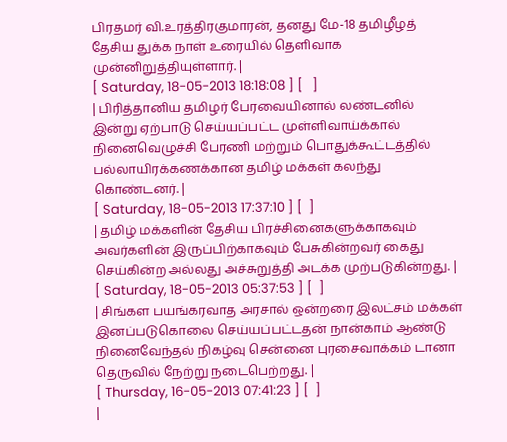பிரதமர் வி.உரத்திரகுமாரன், தனது மே-18 தமிழீழத் தேசிய துக்க நாள் உரையில் தெளிவாக முன்னிறுத்தியுள்ளார். |
[ Saturday, 18-05-2013 18:18:08 ] [   ]
| பிரித்தானிய தமிழர் பேரவையினால் லண்டனில் இன்று ஏற்பாடு செய்யப்பட்ட முள்ளிவாய்க்கால் நினைவெழுச்சி பேரணி மற்றும் பொதுக்கூட்டத்தில் பல்லாயிரக்கணக்கான தமிழ் மக்கள் கலந்து கொண்டனர். |
[ Saturday, 18-05-2013 17:37:10 ] [  ]
| தமிழ் மக்களின் தேசிய பிரச்சினைகளுக்காகவும் அவர்களின் இருப்பிற்காகவும் பேசுகின்றவர் கைது செய்கின்ற அல்லது அச்சுறுத்தி அடக்க முற்படுகின்றது. |
[ Saturday, 18-05-2013 05:37:53 ] [  ]
| சிங்கள பயங்கரவாத அரசால் ஒன்றரை இலட்சம் மக்கள் இனப்படுகொலை செய்யப்பட்டதன் நான்காம் ஆண்டு நினைவேந்தல் நிகழ்வு சென்னை புரசைவாக்கம் டானா தெருவில் நேற்று நடைபெற்றது. |
[ Thursday, 16-05-2013 07:41:23 ] [  ]
|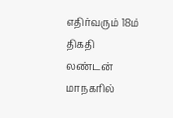எதிர்வரும் 18ம் திகதி லண்டன் மாநகரில்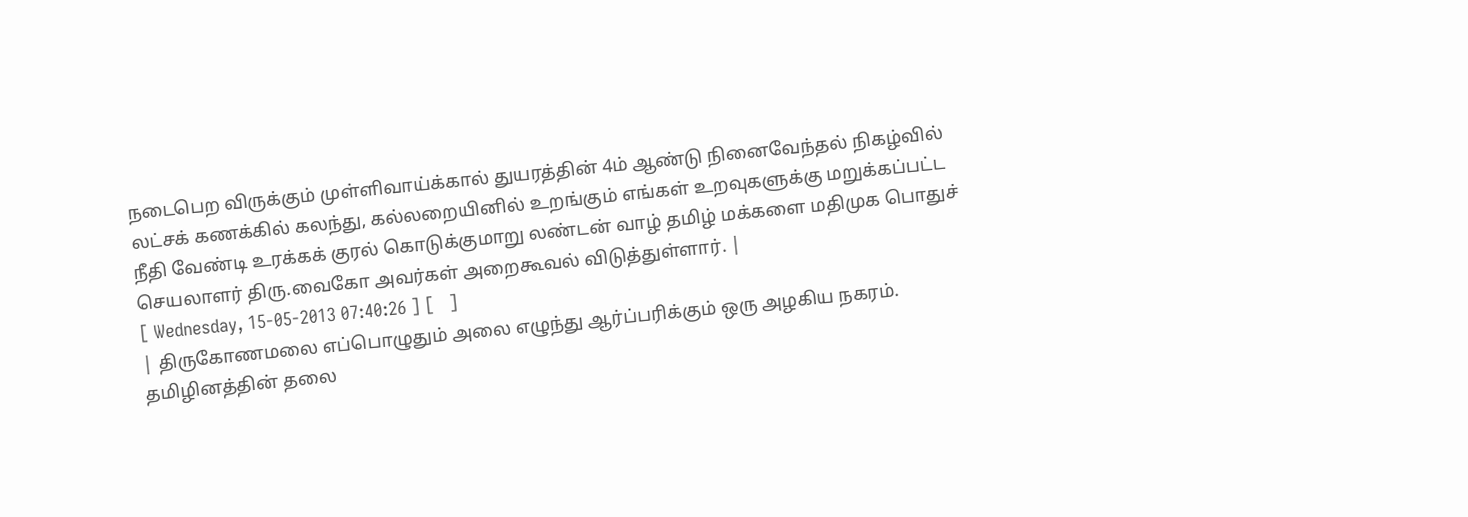நடைபெற விருக்கும் முள்ளிவாய்க்கால் துயரத்தின் 4ம் ஆண்டு நினைவேந்தல் நிகழ்வில் லட்சக் கணக்கில் கலந்து, கல்லறையினில் உறங்கும் எங்கள் உறவுகளுக்கு மறுக்கப்பட்ட நீதி வேண்டி உரக்கக் குரல் கொடுக்குமாறு லண்டன் வாழ் தமிழ் மக்களை மதிமுக பொதுச் செயலாளர் திரு.வைகோ அவர்கள் அறைகூவல் விடுத்துள்ளார். |
[ Wednesday, 15-05-2013 07:40:26 ] [   ]
| திருகோணமலை எப்பொழுதும் அலை எழுந்து ஆர்ப்பரிக்கும் ஒரு அழகிய நகரம். தமிழினத்தின் தலை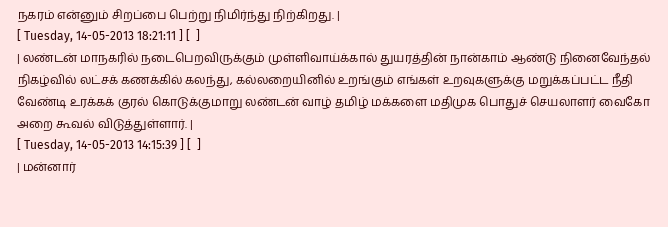நகரம் என்னும் சிறப்பை பெற்று நிமிர்ந்து நிற்கிறது. |
[ Tuesday, 14-05-2013 18:21:11 ] [  ]
| லண்டன் மாநகரில் நடைபெறவிருக்கும் முள்ளிவாய்க்கால் துயரத்தின் நான்காம் ஆண்டு நினைவேந்தல் நிகழ்வில் லட்சக் கணக்கில் கலந்து, கல்லறையினில் உறங்கும் எங்கள் உறவுகளுக்கு மறுக்கப்பட்ட நீதி வேண்டி உரக்கக் குரல் கொடுக்குமாறு லண்டன் வாழ் தமிழ் மக்களை மதிமுக பொதுச் செயலாளர் வைகோ அறை கூவல் விடுத்துள்ளார். |
[ Tuesday, 14-05-2013 14:15:39 ] [  ]
| மன்னார்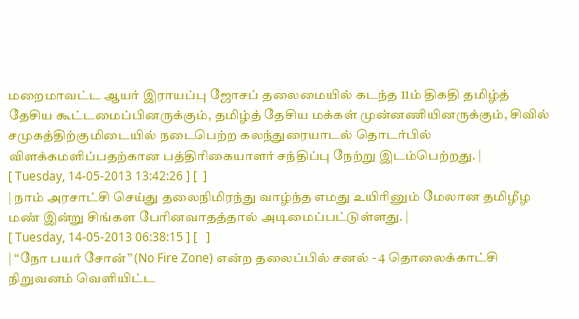மறைமாவட்ட ஆயர் இராயப்பு ஜோசப் தலைமையில் கடந்த 11ம் திகதி தமிழ்த் தேசிய கூட்டமைப்பினருக்கும், தமிழ்த் தேசிய மக்கள் முன்னணியினருக்கும், சிவில் சமுகத்திற்குமிடையில் நடைபெற்ற கலந்துரையாடல் தொடர்பில் விளக்கமளிப்பதற்கான பத்திரிகையாளர் சந்திப்பு நேற்று இடம்பெற்றது. |
[ Tuesday, 14-05-2013 13:42:26 ] [  ]
| நாம் அரசாட்சி செய்து தலைநிமிரந்து வாழ்ந்த எமது உயிரினும் மேலான தமிழீழ மண் இன்று சிங்கள பேரினவாதத்தால் அடிமைப்பட்டுள்ளது. |
[ Tuesday, 14-05-2013 06:38:15 ] [   ]
| “நோ பயர் சோன்” (No Fire Zone) என்ற தலைப்பில் சனல் - 4 தொலைக்காட்சி நிறுவனம் வெளியிட்ட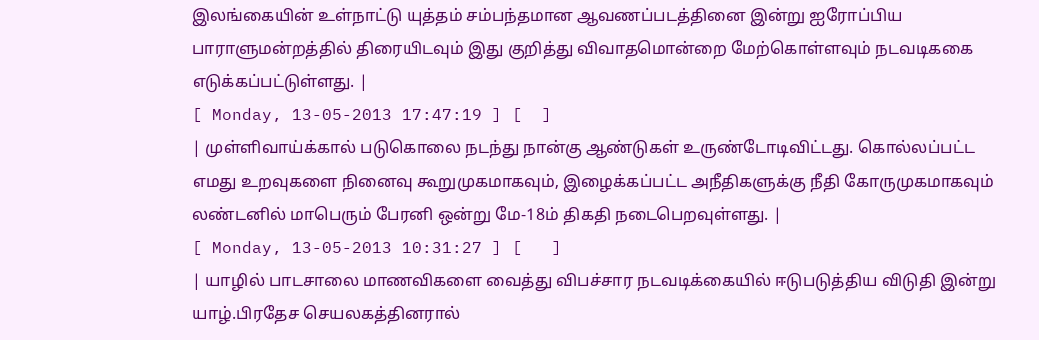இலங்கையின் உள்நாட்டு யுத்தம் சம்பந்தமான ஆவணப்படத்தினை இன்று ஐரோப்பிய பாராளுமன்றத்தில் திரையிடவும் இது குறித்து விவாதமொன்றை மேற்கொள்ளவும் நடவடிககை எடுக்கப்பட்டுள்ளது. |
[ Monday, 13-05-2013 17:47:19 ] [  ]
| முள்ளிவாய்க்கால் படுகொலை நடந்து நான்கு ஆண்டுகள் உருண்டோடிவிட்டது. கொல்லப்பட்ட எமது உறவுகளை நினைவு கூறுமுகமாகவும், இழைக்கப்பட்ட அநீதிகளுக்கு நீதி கோருமுகமாகவும் லண்டனில் மாபெரும் பேரனி ஒன்று மே-18ம் திகதி நடைபெறவுள்ளது. |
[ Monday, 13-05-2013 10:31:27 ] [   ]
| யாழில் பாடசாலை மாணவிகளை வைத்து விபச்சார நடவடிக்கையில் ஈடுபடுத்திய விடுதி இன்று யாழ்.பிரதேச செயலகத்தினரால்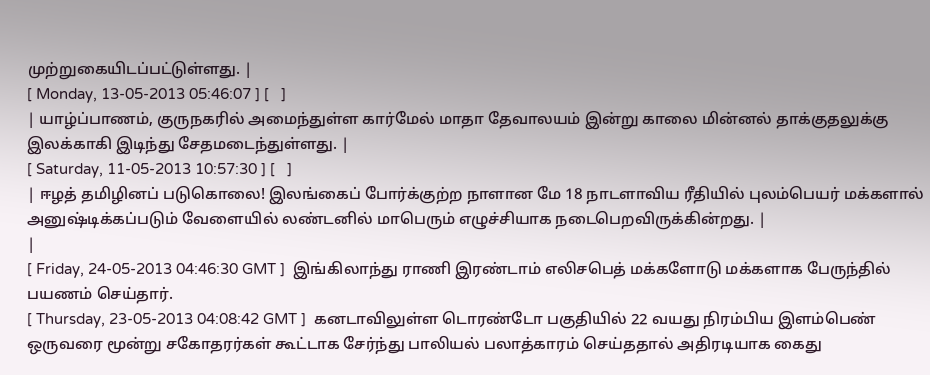முற்றுகையிடப்பட்டுள்ளது. |
[ Monday, 13-05-2013 05:46:07 ] [   ]
| யாழ்ப்பாணம், குருநகரில் அமைந்துள்ள கார்மேல் மாதா தேவாலயம் இன்று காலை மின்னல் தாக்குதலுக்கு இலக்காகி இடிந்து சேதமடைந்துள்ளது. |
[ Saturday, 11-05-2013 10:57:30 ] [   ]
| ஈழத் தமிழினப் படுகொலை! இலங்கைப் போர்க்குற்ற நாளான மே 18 நாடளாவிய ரீதியில் புலம்பெயர் மக்களால் அனுஷ்டிக்கப்படும் வேளையில் லண்டனில் மாபெரும் எழுச்சியாக நடைபெறவிருக்கின்றது. |
|
[ Friday, 24-05-2013 04:46:30 GMT ]  இங்கிலாந்து ராணி இரண்டாம் எலிசபெத் மக்களோடு மக்களாக பேருந்தில் பயணம் செய்தார்.
[ Thursday, 23-05-2013 04:08:42 GMT ]  கனடாவிலுள்ள டொரண்டோ பகுதியில் 22 வயது நிரம்பிய இளம்பெண் ஒருவரை மூன்று சகோதரர்கள் கூட்டாக சேர்ந்து பாலியல் பலாத்காரம் செய்ததால் அதிரடியாக கைது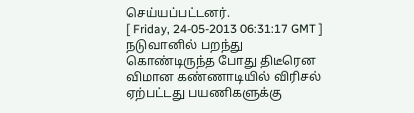செய்யப்பட்டனர்.
[ Friday, 24-05-2013 06:31:17 GMT ]  நடுவானில் பறந்து கொண்டிருந்த போது திடீரென விமான கண்ணாடியில் விரிசல் ஏற்பட்டது பயணிகளுக்கு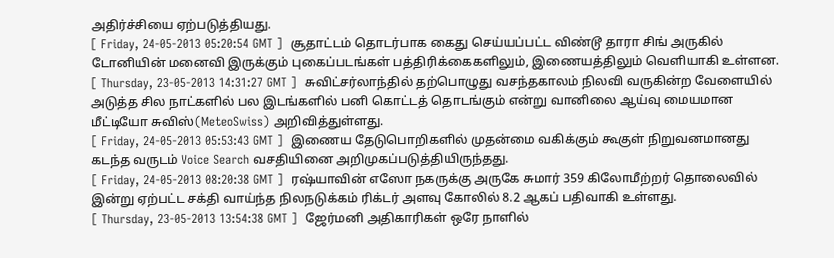அதிர்ச்சியை ஏற்படுத்தியது.
[ Friday, 24-05-2013 05:20:54 GMT ]  சூதாட்டம் தொடர்பாக கைது செய்யப்பட்ட விண்டூ தாரா சிங் அருகில் டோனியின் மனைவி இருக்கும் புகைப்படங்கள் பத்திரிக்கைகளிலும், இணையத்திலும் வெளியாகி உள்ளன.
[ Thursday, 23-05-2013 14:31:27 GMT ]  சுவிட்சர்லாந்தில் தற்பொழுது வசந்தகாலம் நிலவி வருகின்ற வேளையில் அடுத்த சில நாட்களில் பல இடங்களில் பனி கொட்டத் தொடங்கும் என்று வானிலை ஆய்வு மையமான மீட்டியோ சுவிஸ்(MeteoSwiss) அறிவித்துள்ளது.
[ Friday, 24-05-2013 05:53:43 GMT ]  இணைய தேடுபொறிகளில் முதன்மை வகிக்கும் கூகுள் நிறுவனமானது கடந்த வருடம் Voice Search வசதியினை அறிமுகப்படுத்தியிருந்தது.
[ Friday, 24-05-2013 08:20:38 GMT ]  ரஷ்யாவின் எஸோ நகருக்கு அருகே சுமார் 359 கிலோமீற்றர் தொலைவில் இன்று ஏற்பட்ட சக்தி வாய்ந்த நிலநடுக்கம் ரிக்டர் அளவு கோலில் 8.2 ஆகப் பதிவாகி உள்ளது.
[ Thursday, 23-05-2013 13:54:38 GMT ]  ஜேர்மனி அதிகாரிகள் ஒரே நாளில்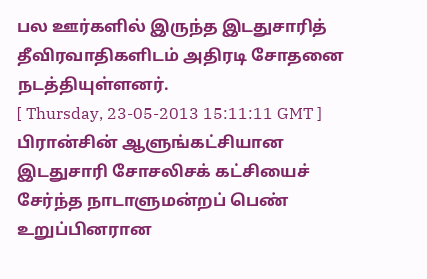பல ஊர்களில் இருந்த இடதுசாரித் தீவிரவாதிகளிடம் அதிரடி சோதனை நடத்தியுள்ளனர்.
[ Thursday, 23-05-2013 15:11:11 GMT ]  பிரான்சின் ஆளுங்கட்சியான இடதுசாரி சோசலிசக் கட்சியைச் சேர்ந்த நாடாளுமன்றப் பெண் உறுப்பினரான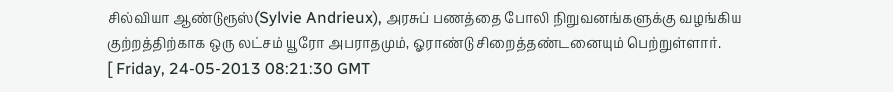சில்வியா ஆண்டுரூஸ்(Sylvie Andrieux), அரசுப் பணத்தை போலி நிறுவனங்களுக்கு வழங்கிய குற்றத்திற்காக ஒரு லட்சம் யூரோ அபராதமும், ஓராண்டு சிறைத்தண்டனையும் பெற்றுள்ளார்.
[ Friday, 24-05-2013 08:21:30 GMT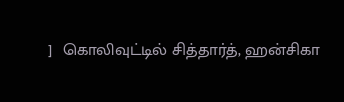]  கொலிவுட்டில் சித்தார்த், ஹன்சிகா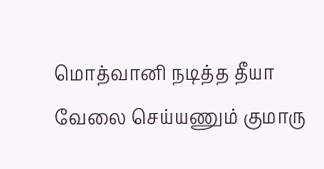மொத்வானி நடித்த தீயா வேலை செய்யணும் குமாரு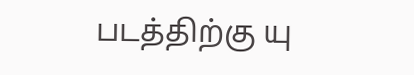படத்திற்கு யு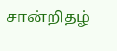சான்றிதழ்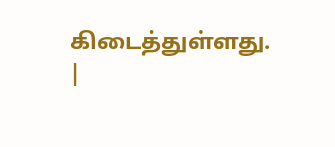கிடைத்துள்ளது.
|